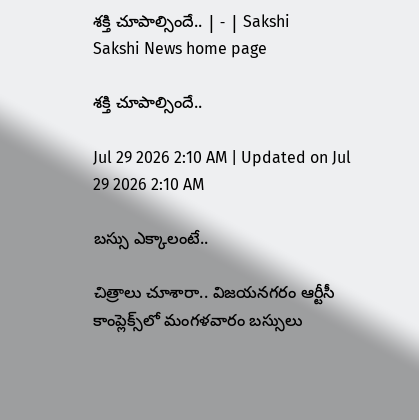శక్తి చూపాల్సిందే.. | - | Sakshi
Sakshi News home page

శక్తి చూపాల్సిందే..

Jul 29 2026 2:10 AM | Updated on Jul 29 2026 2:10 AM

బస్సు ఎక్కాలంటే..

చిత్రాలు చూశారా.. విజయనగరం ఆర్టీసీ కాంప్లెక్స్‌లో మంగళవారం బస్సులు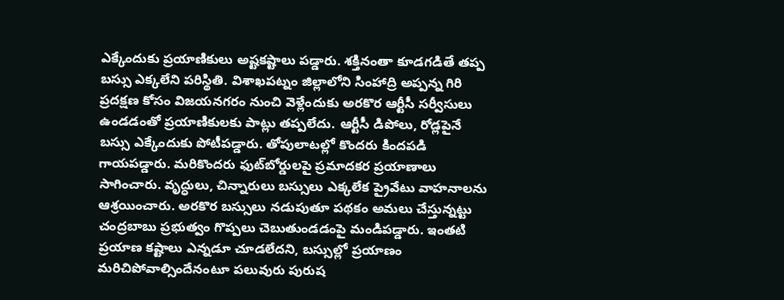ఎక్కేందుకు ప్రయాణికులు అష్టకష్టాలు పడ్డారు. శక్తినంతా కూడగడితే తప్ప బస్సు ఎక్కలేని పరిస్థితి. విశాఖపట్నం జిల్లాలోని సింహాద్రి అప్పన్న గిరి ప్రదక్షణ కోసం విజయనగరం నుంచి వెళ్లేందుకు అరకొర ఆర్టీసీ సర్వీసులు ఉండడంతో ప్రయాణికులకు పాట్లు తప్పలేదు. ఆర్టీసీ డిపోలు, రోడ్లపైనే బస్సు ఎక్కేందుకు పోటీపడ్డారు. తోపులాటల్లో కొందరు కిందపడి గాయపడ్డారు. మరికొందరు ఫుట్‌బోర్డులపై ప్రమాదకర ప్రయాణాలు సాగించారు. వృద్ధులు, చిన్నారులు బస్సులు ఎక్కలేక ప్రైవేటు వాహనాలను ఆశ్రయించారు. అరకొర బస్సులు నడుపుతూ పథకం అమలు చేస్తున్నట్టు చంద్రబాబు ప్రభుత్వం గొప్పలు చెబుతుండడంపై మండిపడ్డారు. ఇంతటి ప్రయాణ కష్టాలు ఎన్నడూ చూడలేదని, బస్సుల్లో ప్రయాణం మరిచిపోవాల్సిందేనంటూ పలువురు పురుష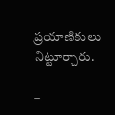ప్రయాణికులు నిట్టూర్చారు.

–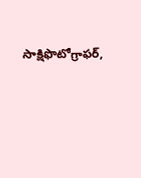సాక్షిఫొటోగ్రాఫర్‌,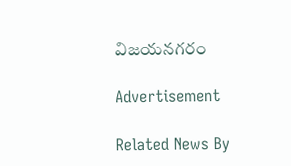విజయనగరం

Advertisement

Related News By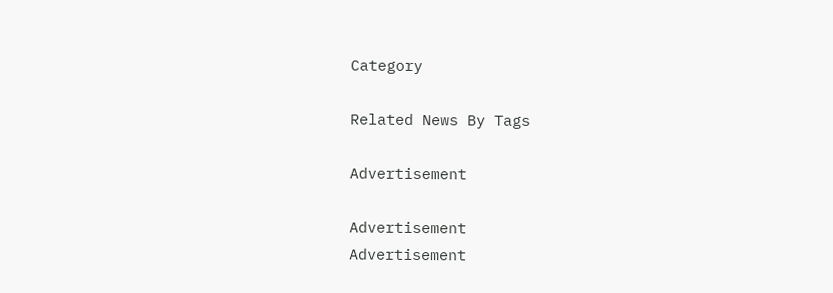Category

Related News By Tags

Advertisement

Advertisement
Advertisement